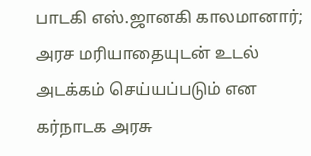பாடகி எஸ்.ஜானகி காலமானார்; அரச மரியாதையுடன் உடல் அடக்கம் செய்யப்படும் என கர்நாடக அரசு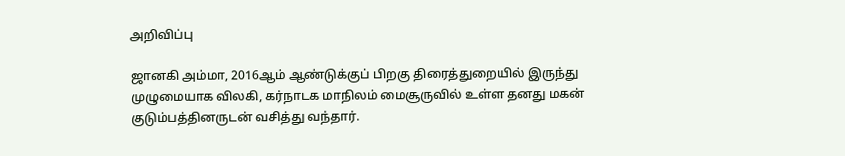அறிவிப்பு

ஜானகி அம்மா, 2016ஆம் ஆண்டுக்குப் பிறகு திரைத்துறையில் இருந்து முழுமையாக விலகி, கர்நாடக மாநிலம் மைசூருவில் உள்ள தனது மகன் குடும்பத்தினருடன் வசித்து வந்தார்.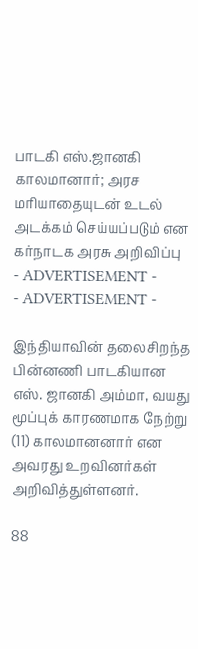பாடகி எஸ்.ஜானகி காலமானார்; அரச மரியாதையுடன் உடல் அடக்கம் செய்யப்படும் என கர்நாடக அரசு அறிவிப்பு
- ADVERTISEMENT -
- ADVERTISEMENT -

இந்தியாவின் தலைசிறந்த பின்னணி பாடகியான எஸ். ஜானகி அம்மா, வயது மூப்புக் காரணமாக நேற்று (11) காலமானனார் என அவரது உறவினர்கள் அறிவித்துள்ளனர்.

88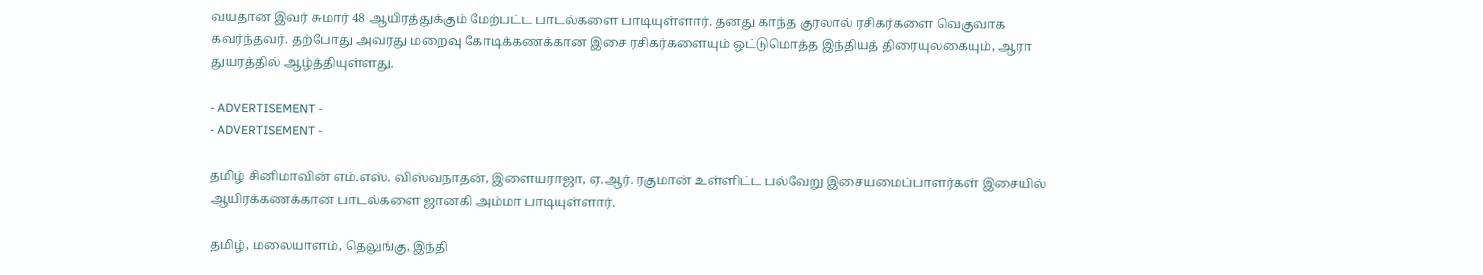வயதான இவர் சுமார் 48 ஆயிரத்துக்கும் மேற்பட்ட பாடல்களை பாடியுள்ளார். தனது காந்த குரலால் ரசிகர்களை வெகுவாக கவர்ந்தவர். தற்போது அவரது மறைவு கோடிக்கணக்கான இசை ரசிகர்களையும் ஒட்டுமொத்த இந்தியத் திரையுலகையும், ஆரா துயரத்தில் ஆழ்த்தியுள்ளது.

- ADVERTISEMENT -
- ADVERTISEMENT -

தமிழ் சினிமாவின் எம்.எஸ். விஸ்வநாதன், இளையராஜா, ஏ.ஆர். ரகுமான் உள்ளிட்ட பல்வேறு இசையமைப்பாளர்கள் இசையில் ஆயிரக்கணக்கான பாடல்களை ஜானகி அம்மா பாடியுள்ளார்.

தமிழ், மலையாளம், தெலுங்கு, இந்தி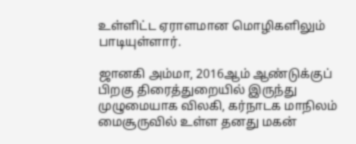உள்ளிட்ட ஏராளமான மொழிகளிலும் பாடியுள்ளார்.

ஜானகி அம்மா, 2016ஆம் ஆண்டுக்குப் பிறகு திரைத்துறையில் இருந்து முழுமையாக விலகி, கர்நாடக மாநிலம் மைசூருவில் உள்ள தனது மகன்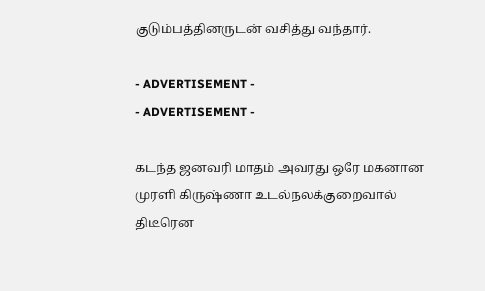குடும்பத்தினருடன் வசித்து வந்தார்.

- ADVERTISEMENT -
- ADVERTISEMENT -

கடந்த ஜனவரி மாதம் அவரது ஒரே மகனான முரளி கிருஷ்ணா உடல்நலக்குறைவால் திடீரென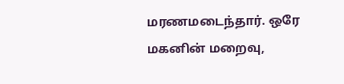மரணமடைந்தார். ஒரே மகனின் மறைவு,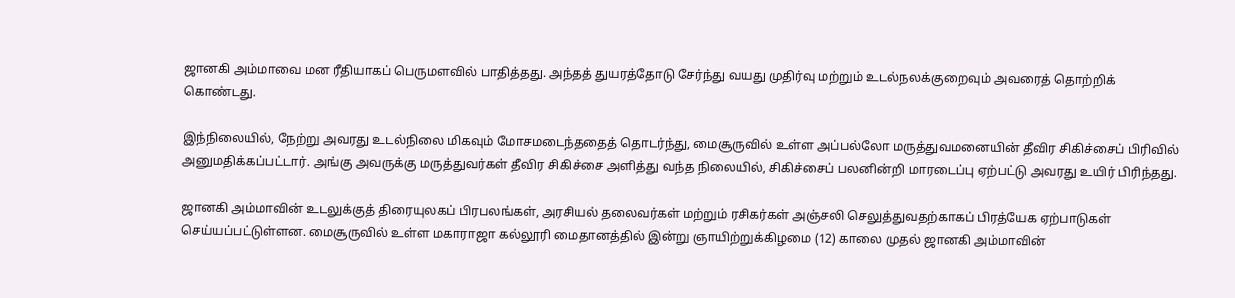ஜானகி அம்மாவை மன ரீதியாகப் பெருமளவில் பாதித்தது. அந்தத் துயரத்தோடு சேர்ந்து வயது முதிர்வு மற்றும் உடல்நலக்குறைவும் அவரைத் தொற்றிக் கொண்டது.

இந்நிலையில், நேற்று அவரது உடல்நிலை மிகவும் மோசமடைந்ததைத் தொடர்ந்து, மைசூருவில் உள்ள அப்பல்லோ மருத்துவமனையின் தீவிர சிகிச்சைப் பிரிவில் அனுமதிக்கப்பட்டார். அங்கு அவருக்கு மருத்துவர்கள் தீவிர சிகிச்சை அளித்து வந்த நிலையில், சிகிச்சைப் பலனின்றி மாரடைப்பு ஏற்பட்டு அவரது உயிர் பிரிந்தது.

ஜானகி அம்மாவின் உடலுக்குத் திரையுலகப் பிரபலங்கள், அரசியல் தலைவர்கள் மற்றும் ரசிகர்கள் அஞ்சலி செலுத்துவதற்காகப் பிரத்யேக ஏற்பாடுகள் செய்யப்பட்டுள்ளன. மைசூருவில் உள்ள மகாராஜா கல்லூரி மைதானத்தில் இன்று ஞாயிற்றுக்கிழமை (12) காலை முதல் ஜானகி அம்மாவின்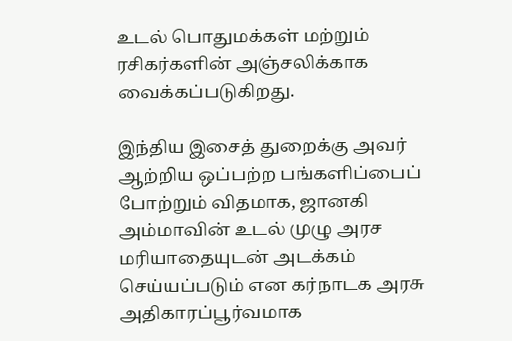உடல் பொதுமக்கள் மற்றும் ரசிகர்களின் அஞ்சலிக்காக வைக்கப்படுகிறது.

இந்திய இசைத் துறைக்கு அவர் ஆற்றிய ஒப்பற்ற பங்களிப்பைப் போற்றும் விதமாக, ஜானகி அம்மாவின் உடல் முழு அரச மரியாதையுடன் அடக்கம் செய்யப்படும் என கர்நாடக அரசு அதிகாரப்பூர்வமாக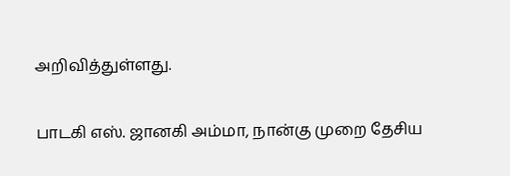அறிவித்துள்ளது.

பாடகி எஸ். ஜானகி அம்மா, நான்கு முறை தேசிய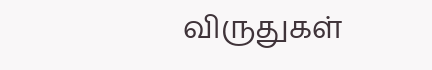விருதுகள்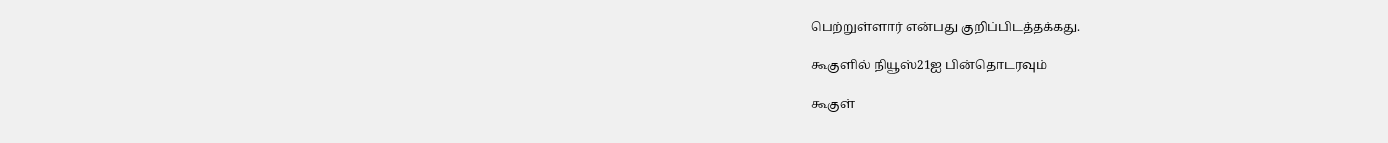பெற்றுள்ளார் என்பது குறிப்பிடத்தக்கது.

கூகுளில் நியூஸ்21ஐ பின்தொடரவும்

கூகுள்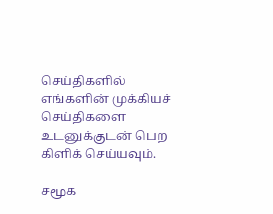செய்திகளில் எங்களின் முக்கியச் செய்திகளை உடனுக்குடன் பெற கிளிக் செய்யவும்.

சமூக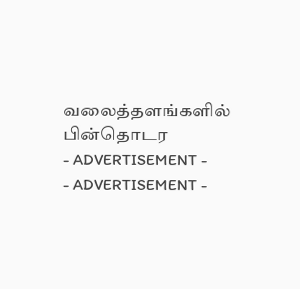வலைத்தளங்களில் பின்தொடர
- ADVERTISEMENT -
- ADVERTISEMENT -